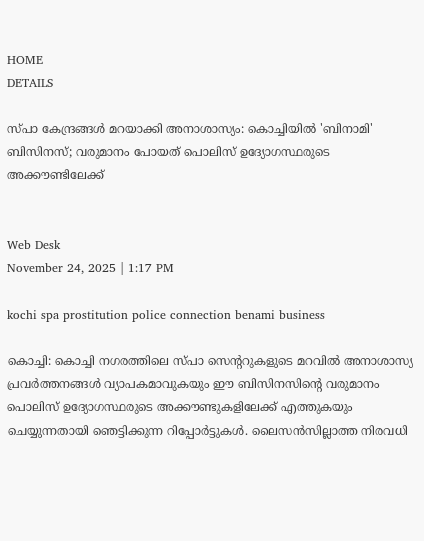HOME
DETAILS

സ്‌പാ കേന്ദ്രങ്ങൾ മറയാക്കി അനാശാസ്യം: കൊച്ചിയിൽ 'ബിനാമി' ബിസിനസ്; വരുമാനം പോയത് പൊലിസ് ഉദ്യോഗസ്ഥരുടെ അക്കൗണ്ടിലേക്ക്


Web Desk
November 24, 2025 | 1:17 PM

kochi spa prostitution police connection benami business

കൊച്ചി: കൊച്ചി നഗരത്തിലെ സ്പാ സെന്ററുകളുടെ മറവിൽ അനാശാസ്യ പ്രവർത്തനങ്ങൾ വ്യാപകമാവുകയും ഈ ബിസിനസിന്റെ വരുമാനം പൊലിസ് ഉദ്യോഗസ്ഥരുടെ അക്കൗണ്ടുകളിലേക്ക് എത്തുകയും ചെയ്യുന്നതായി ഞെട്ടിക്കുന്ന റിപ്പോർട്ടുകൾ. ലൈസൻസില്ലാത്ത നിരവധി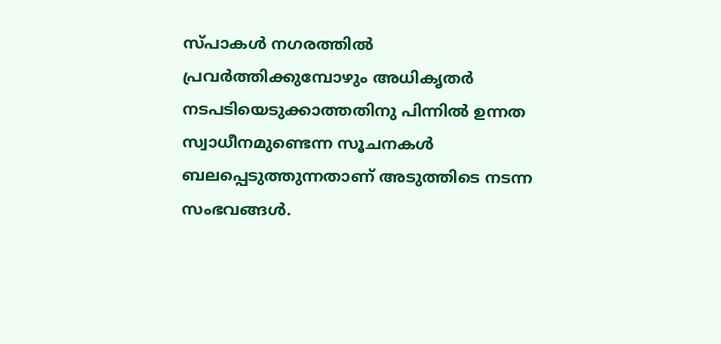സ്പാകൾ നഗരത്തിൽ പ്രവർത്തിക്കുമ്പോഴും അധികൃതർ നടപടിയെടുക്കാത്തതിനു പിന്നിൽ ഉന്നത സ്വാധീനമുണ്ടെന്ന സൂചനകൾ ബലപ്പെടുത്തുന്നതാണ് അടുത്തിടെ നടന്ന സംഭവങ്ങൾ.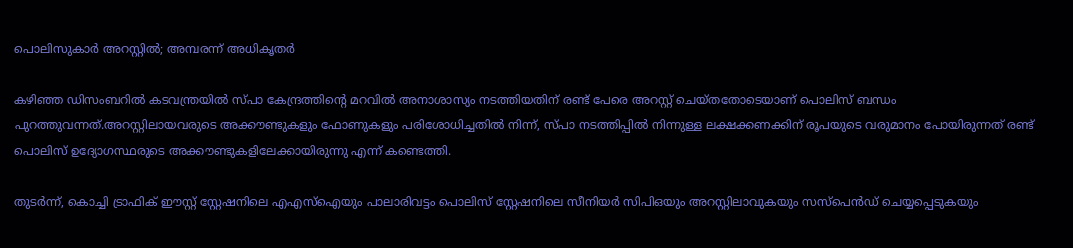പൊലിസുകാർ അറസ്റ്റിൽ; അമ്പരന്ന് അധികൃതർ

കഴിഞ്ഞ ഡിസംബറിൽ കടവന്ത്രയിൽ സ്‌പാ കേന്ദ്രത്തിന്റെ മറവിൽ അനാശാസ്യം നടത്തിയതിന് രണ്ട് പേരെ അറസ്റ്റ് ചെയ്തതോടെയാണ് പൊലിസ് ബന്ധം പുറത്തുവന്നത്.അറസ്റ്റിലായവരുടെ അക്കൗണ്ടുകളും ഫോണുകളും പരിശോധിച്ചതിൽ നിന്ന്, സ്പാ നടത്തിപ്പിൽ നിന്നുള്ള ലക്ഷക്കണക്കിന് രൂപയുടെ വരുമാനം പോയിരുന്നത് രണ്ട് പൊലിസ് ഉദ്യോഗസ്ഥരുടെ അക്കൗണ്ടുകളിലേക്കായിരുന്നു എന്ന് കണ്ടെത്തി.

തുടർന്ന്, കൊച്ചി ട്രാഫിക് ഈസ്റ്റ് സ്റ്റേഷനിലെ എഎസ്ഐയും പാലാരിവട്ടം പൊലിസ് സ്റ്റേഷനിലെ സീനിയർ സിപിഒയും അറസ്റ്റിലാവുകയും സസ്പെൻഡ് ചെയ്യപ്പെടുകയും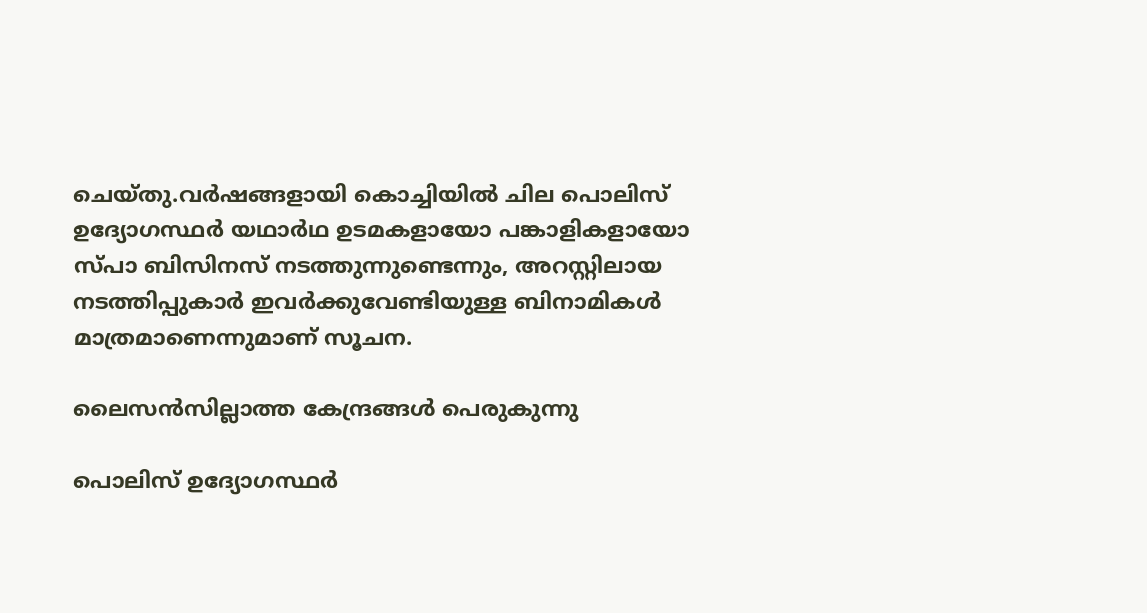ചെയ്തു.വർഷങ്ങളായി കൊച്ചിയിൽ ചില പൊലിസ് ഉദ്യോഗസ്ഥർ യഥാർഥ ഉടമകളായോ പങ്കാളികളായോ സ്പാ ബിസിനസ് നടത്തുന്നുണ്ടെന്നും, അറസ്റ്റിലായ നടത്തിപ്പുകാർ ഇവർക്കുവേണ്ടിയുള്ള ബിനാമികൾ മാത്രമാണെന്നുമാണ് സൂചന.

ലൈസൻസില്ലാത്ത കേന്ദ്രങ്ങൾ പെരുകുന്നു

പൊലിസ് ഉദ്യോഗസ്ഥർ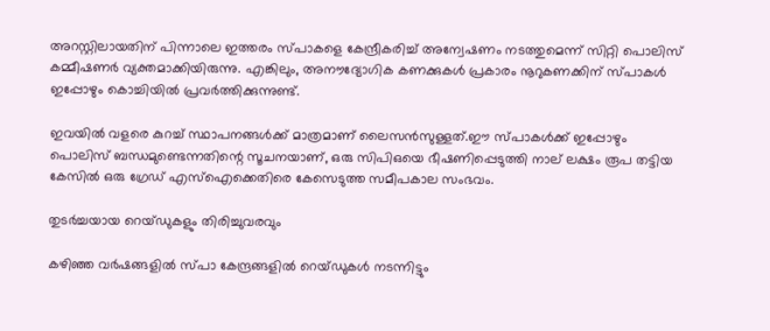അറസ്റ്റിലായതിന് പിന്നാലെ ഇത്തരം സ്പാകളെ കേന്ദ്രീകരിച്ച് അന്വേഷണം നടത്തുമെന്ന് സിറ്റി പൊലിസ് കമ്മീഷണർ വ്യക്തമാക്കിയിരുന്നു. എങ്കിലും, അനൗദ്യോഗിക കണക്കുകൾ പ്രകാരം നൂറുകണക്കിന് സ്പാകൾ ഇപ്പോഴും കൊച്ചിയിൽ പ്രവർത്തിക്കുന്നുണ്ട്.

ഇവയിൽ വളരെ കുറച്ച് സ്ഥാപനങ്ങൾക്ക് മാത്രമാണ് ലൈസൻസുള്ളത്.ഈ സ്പാകൾക്ക് ഇപ്പോഴും പൊലിസ് ബന്ധമുണ്ടെന്നതിന്റെ സൂചനയാണ്, ഒരു സിപിഒയെ ഭീഷണിപ്പെടുത്തി നാല് ലക്ഷം രൂപ തട്ടിയ കേസിൽ ഒരു ഗ്രേഡ് എസ്ഐക്കെതിരെ കേസെടുത്ത സമീപകാല സംഭവം.

തുടർച്ചയായ റെയ്‌ഡുകളും തിരിച്ചുവരവും

കഴിഞ്ഞ വർഷങ്ങളിൽ സ്പാ കേന്ദ്രങ്ങളിൽ റെയ്‌ഡുകൾ നടന്നിട്ടും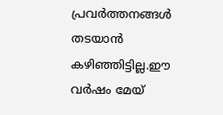പ്രവർത്തനങ്ങൾ തടയാൻ കഴിഞ്ഞിട്ടില്ല.ഈ വർഷം മേയ്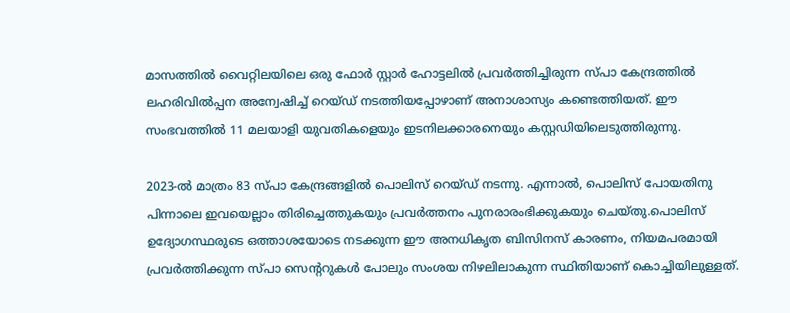മാസത്തിൽ വൈറ്റിലയിലെ ഒരു ഫോർ സ്റ്റാർ ഹോട്ടലിൽ പ്രവർത്തിച്ചിരുന്ന സ്പാ കേന്ദ്രത്തിൽ ലഹരിവിൽപ്പന അന്വേഷിച്ച് റെയ്‌ഡ് നടത്തിയപ്പോഴാണ് അനാശാസ്യം കണ്ടെത്തിയത്. ഈ സംഭവത്തിൽ 11 മലയാളി യുവതികളെയും ഇടനിലക്കാരനെയും കസ്റ്റഡിയിലെടുത്തിരുന്നു.

2023-ൽ മാത്രം 83 സ്പാ കേന്ദ്രങ്ങളിൽ പൊലിസ് റെയ്‌ഡ് നടന്നു. എന്നാൽ, പൊലിസ് പോയതിനു പിന്നാലെ ഇവയെല്ലാം തിരിച്ചെത്തുകയും പ്രവർത്തനം പുനരാരംഭിക്കുകയും ചെയ്തു.പൊലിസ് ഉദ്യോഗസ്ഥരുടെ ഒത്താശയോടെ നടക്കുന്ന ഈ അനധികൃത ബിസിനസ് കാരണം, നിയമപരമായി പ്രവർത്തിക്കുന്ന സ്പാ സെന്ററുകൾ പോലും സംശയ നിഴലിലാകുന്ന സ്ഥിതിയാണ് കൊച്ചിയിലുള്ളത്.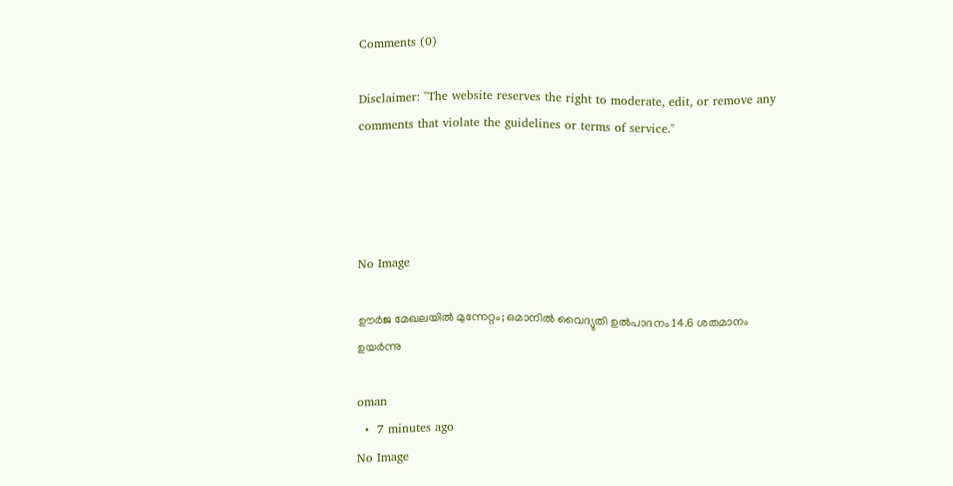Comments (0)

Disclaimer: "The website reserves the right to moderate, edit, or remove any comments that violate the guidelines or terms of service."




No Image

ഊര്‍ജ മേഖലയില്‍ മുന്നേറ്റം; ഒമാനില്‍ വൈദ്യുതി ഉല്‍പാദനം 14.6 ശതമാനം ഉയര്‍ന്നു

oman
  •  7 minutes ago
No Image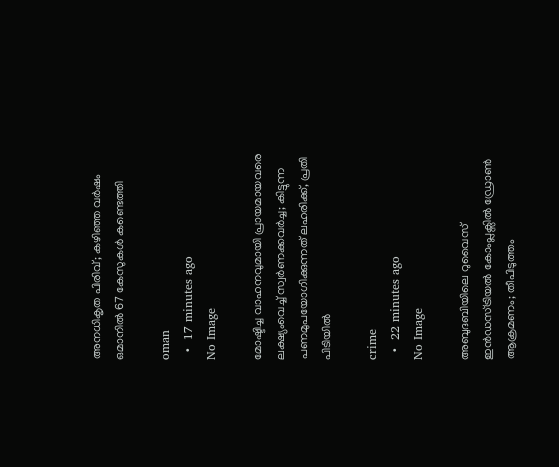അനധികൃത പിരിവ്; കഴിഞ്ഞ വര്‍ഷം ഒമാനില്‍ 67 കേസുകള്‍ കണ്ടെത്തി

oman
  •  17 minutes ago
No Image

മോഷ്ടിച്ച വാഹനവുമായി പ്രായമായവരെ ലക്ഷ്യംവെച്ച് സ്വർണക്കവർച്ച; കിട്ടുന്ന പണമുപയോഗിക്കുന്നത് ലഹരിക്ക്, പ്രതി പിടിയിൽ

crime
  •  22 minutes ago
No Image

അബുദബിയിലെ റുവൈസ് ഇൻഡസ്ട്രിയൽ കോംപ്ലക്സിൽ ഡ്രോൺ ആക്രമണം; തീപിടുത്തം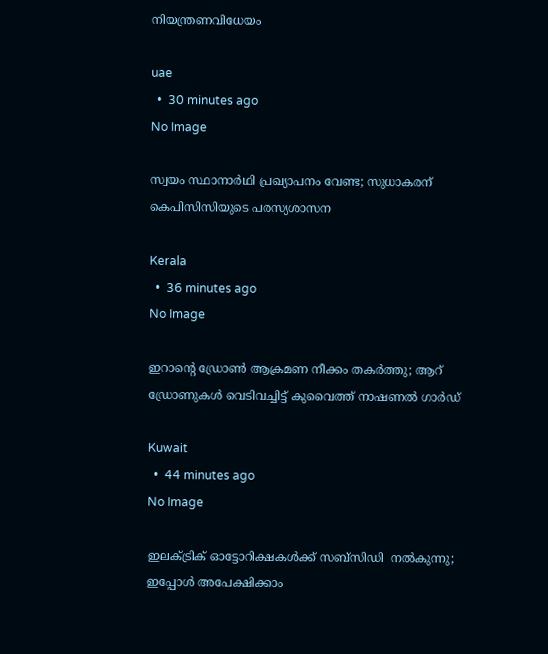നിയന്ത്രണവിധേയം

uae
  •  30 minutes ago
No Image

സ്വയം സ്ഥാനാർഥി പ്രഖ്യാപനം വേണ്ട; സുധാകരന് കെപിസിസിയുടെ പരസ്യശാസന

Kerala
  •  36 minutes ago
No Image

ഇറാന്റെ ഡ്രോൺ ആക്രമണ നീക്കം തകർത്തു; ആറ് ഡ്രോണുകൾ വെടിവച്ചിട്ട് കുവൈത്ത് നാഷണൽ ഗാർഡ്

Kuwait
  •  44 minutes ago
No Image

ഇലക്ട്രിക് ഓട്ടോറിക്ഷകള്‍ക്ക് സബ്‌സിഡി  നല്‍കുന്നു; ഇപ്പോള്‍ അപേക്ഷിക്കാം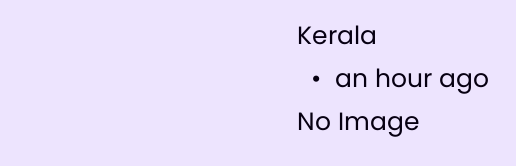Kerala
  •  an hour ago
No Image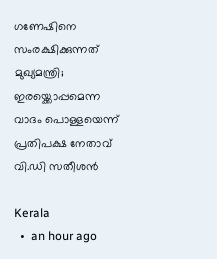ഗണേഷിനെ സംരക്ഷിക്കുന്നത് മുഖ്യമന്ത്രി; ഇരയ്ക്കൊപ്പമെന്ന വാദം പൊള്ളയെന്ന് പ്രതിപക്ഷ നേതാവ് വി.ഡി സതീശൻ

Kerala
  •  an hour ago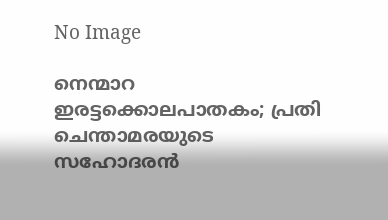No Image

നെന്മാറ ഇരട്ടക്കൊലപാതകം; പ്രതി ചെന്താമരയുടെ സഹോദരന്‍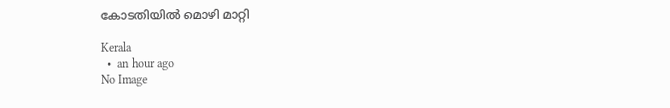കോടതിയില്‍ മൊഴി മാറ്റി

Kerala
  •  an hour ago
No Image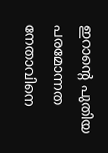ഇറാന്റെ പുതിയ പരമോന്നത നേതാവിനെ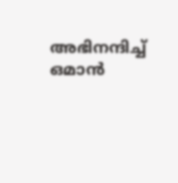അഭിനന്ദിച്ച് ഒമാൻ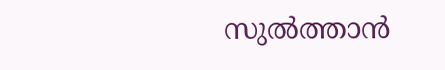സുൽത്താൻ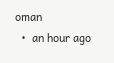oman
  •  an hour ago